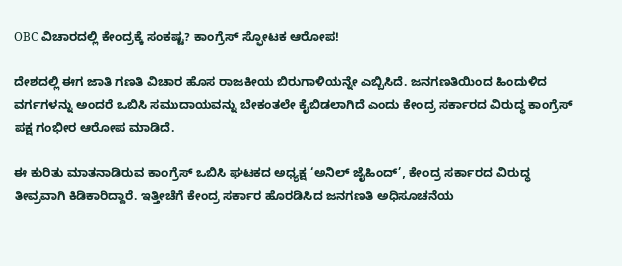OBC ವಿಚಾರದಲ್ಲಿ ಕೇಂದ್ರಕ್ಕೆ ಸಂಕಷ್ಟ? ಕಾಂಗ್ರೆಸ್ ಸ್ಫೋಟಕ ಆರೋಪ!

ದೇಶದಲ್ಲಿ ಈಗ ಜಾತಿ ಗಣತಿ ವಿಚಾರ ಹೊಸ ರಾಜಕೀಯ ಬಿರುಗಾಳಿಯನ್ನೇ ಎಬ್ಬಿಸಿದೆ. ಜನಗಣತಿಯಿಂದ ಹಿಂದುಳಿದ ವರ್ಗಗಳನ್ನು ಅಂದರೆ ಒಬಿಸಿ ಸಮುದಾಯವನ್ನು ಬೇಕಂತಲೇ ಕೈಬಿಡಲಾಗಿದೆ ಎಂದು ಕೇಂದ್ರ ಸರ್ಕಾರದ ವಿರುದ್ಧ ಕಾಂಗ್ರೆಸ್ ಪಕ್ಷ ಗಂಭೀರ ಆರೋಪ ಮಾಡಿದೆ.

ಈ ಕುರಿತು ಮಾತನಾಡಿರುವ ಕಾಂಗ್ರೆಸ್ ಒಬಿಸಿ ಘಟಕದ ಅಧ್ಯಕ್ಷ ‘ಅನಿಲ್ ಜೈಹಿಂದ್’, ಕೇಂದ್ರ ಸರ್ಕಾರದ ವಿರುದ್ಧ ತೀವ್ರವಾಗಿ ಕಿಡಿಕಾರಿದ್ದಾರೆ. ಇತ್ತೀಚೆಗೆ ಕೇಂದ್ರ ಸರ್ಕಾರ ಹೊರಡಿಸಿದ ಜನಗಣತಿ ಅಧಿಸೂಚನೆಯ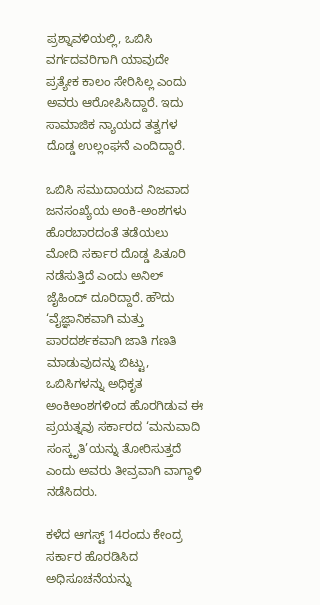ಪ್ರಶ್ನಾವಳಿಯಲ್ಲಿ, ಒಬಿಸಿ ವರ್ಗದವರಿಗಾಗಿ ಯಾವುದೇ ಪ್ರತ್ಯೇಕ ಕಾಲಂ ಸೇರಿಸಿಲ್ಲ ಎಂದು ಅವರು ಆರೋಪಿಸಿದ್ದಾರೆ. ಇದು ಸಾಮಾಜಿಕ ನ್ಯಾಯದ ತತ್ವಗಳ ದೊಡ್ಡ ಉಲ್ಲಂಘನೆ ಎಂದಿದ್ದಾರೆ.

ಒಬಿಸಿ ಸಮುದಾಯದ ನಿಜವಾದ ಜನಸಂಖ್ಯೆಯ ಅಂಕಿ-ಅಂಶಗಳು ಹೊರಬಾರದಂತೆ ತಡೆಯಲು ಮೋದಿ ಸರ್ಕಾರ ದೊಡ್ಡ ಪಿತೂರಿ ನಡೆಸುತ್ತಿದೆ ಎಂದು ಅನಿಲ್ ಜೈಹಿಂದ್ ದೂರಿದ್ದಾರೆ. ಹೌದು ‘ವೈಜ್ಞಾನಿಕವಾಗಿ ಮತ್ತು ಪಾರದರ್ಶಕವಾಗಿ ಜಾತಿ ಗಣತಿ ಮಾಡುವುದನ್ನು ಬಿಟ್ಟು, ಒಬಿಸಿಗಳನ್ನು ಅಧಿಕೃತ ಅಂಕಿಅಂಶಗಳಿಂದ ಹೊರಗಿಡುವ ಈ ಪ್ರಯತ್ನವು ಸರ್ಕಾರದ ‘ಮನುವಾದಿ ಸಂಸ್ಕೃತಿ’ಯನ್ನು ತೋರಿಸುತ್ತದೆ ಎಂದು ಅವರು ತೀವ್ರವಾಗಿ ವಾಗ್ದಾಳಿ ನಡೆಸಿದರು.

ಕಳೆದ ಆಗಸ್ಟ್ 14ರಂದು ಕೇಂದ್ರ ಸರ್ಕಾರ ಹೊರಡಿಸಿದ ಅಧಿಸೂಚನೆಯನ್ನು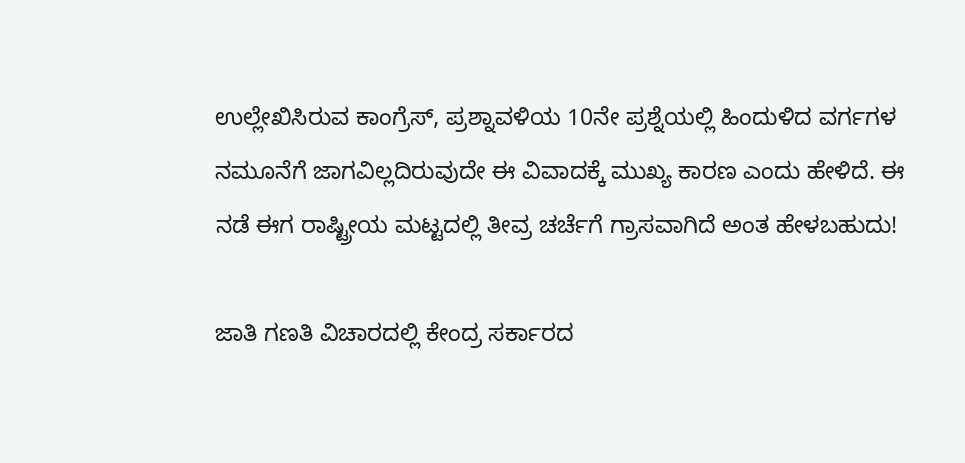ಉಲ್ಲೇಖಿಸಿರುವ ಕಾಂಗ್ರೆಸ್, ಪ್ರಶ್ನಾವಳಿಯ 10ನೇ ಪ್ರಶ್ನೆಯಲ್ಲಿ ಹಿಂದುಳಿದ ವರ್ಗಗಳ ನಮೂನೆಗೆ ಜಾಗವಿಲ್ಲದಿರುವುದೇ ಈ ವಿವಾದಕ್ಕೆ ಮುಖ್ಯ ಕಾರಣ ಎಂದು ಹೇಳಿದೆ. ಈ ನಡೆ ಈಗ ರಾಷ್ಟ್ರೀಯ ಮಟ್ಟದಲ್ಲಿ ತೀವ್ರ ಚರ್ಚೆಗೆ ಗ್ರಾಸವಾಗಿದೆ ಅಂತ ಹೇಳಬಹುದು!

ಜಾತಿ ಗಣತಿ ವಿಚಾರದಲ್ಲಿ ಕೇಂದ್ರ ಸರ್ಕಾರದ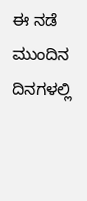ಈ ನಡೆ ಮುಂದಿನ ದಿನಗಳಲ್ಲಿ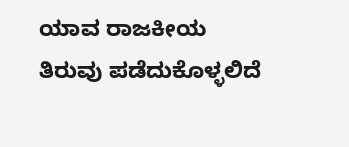ಯಾವ ರಾಜಕೀಯ ತಿರುವು ಪಡೆದುಕೊಳ್ಳಲಿದೆ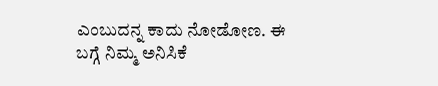ಎಂಬುದನ್ನ ಕಾದು ನೋಡೋಣ. ಈ ಬಗ್ಗೆ ನಿಮ್ಮ ಅನಿಸಿಕೆ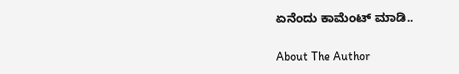ಏನೆಂದು ಕಾಮೆಂಟ್ ಮಾಡಿ..

About The Author